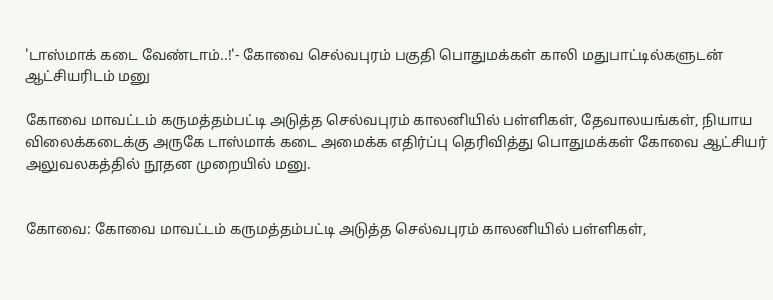'டாஸ்மாக் கடை வேண்டாம்..!'- கோவை செல்வபுரம் பகுதி பொதுமக்கள் காலி மதுபாட்டில்களுடன் ஆட்சியரிடம் மனு

கோவை மாவட்டம் கருமத்தம்பட்டி அடுத்த செல்வபுரம் காலனியில் பள்ளிகள், தேவாலயங்கள், நியாய விலைக்கடைக்கு அருகே டாஸ்மாக் கடை அமைக்க எதிர்ப்பு தெரிவித்து பொதுமக்கள் கோவை ஆட்சியர் அலுவலகத்தில் நூதன முறையில் மனு.


கோவை: கோவை மாவட்டம் கருமத்தம்பட்டி அடுத்த செல்வபுரம் காலனியில் பள்ளிகள்,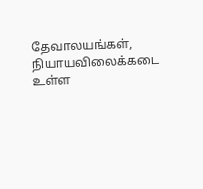தேவாலயங்கள், நியாயவிலைக்கடை உள்ள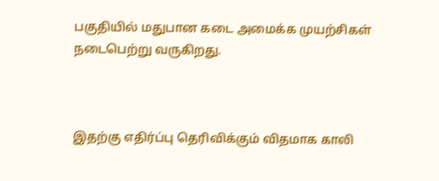பகுதியில் மதுபான கடை அமைக்க முயற்சிகள் நடைபெற்று வருகிறது.



இதற்கு எதிர்ப்பு தெரிவிக்கும் விதமாக காலி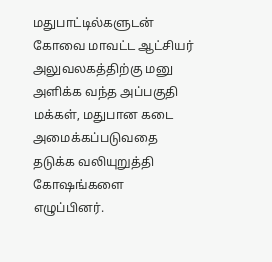மதுபாட்டில்களுடன் கோவை மாவட்ட ஆட்சியர் அலுவலகத்திற்கு மனு அளிக்க வந்த அப்பகுதி மக்கள், மதுபான கடை அமைக்கப்படுவதை தடுக்க வலியுறுத்தி கோஷங்களை எழுப்பினர்.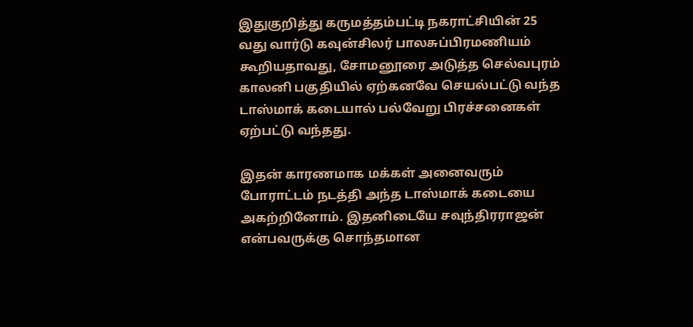இதுகுறித்து கருமத்தம்பட்டி நகராட்சியின் 25 வது வார்டு கவுன்சிலர் பாலசுப்பிரமணியம் கூறியதாவது, சோமனூரை அடுத்த செல்வபுரம் காலனி பகுதியில் ஏற்கனவே செயல்பட்டு வந்த டாஸ்மாக் கடையால் பல்வேறு பிரச்சனைகள் ஏற்பட்டு வந்தது.

இதன் காரணமாக மக்கள் அனைவரும் போராட்டம் நடத்தி அந்த டாஸ்மாக் கடையை அகற்றினோம். இதனிடையே சவுந்திரராஜன் என்பவருக்கு சொந்தமான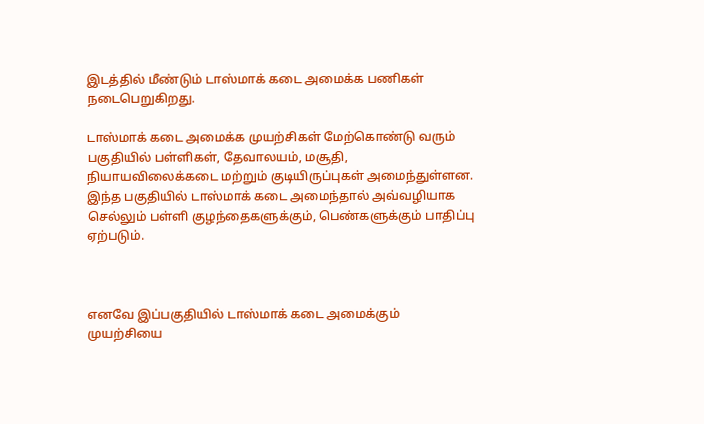இடத்தில் மீண்டும் டாஸ்மாக் கடை அமைக்க பணிகள் நடைபெறுகிறது.

டாஸ்மாக் கடை அமைக்க முயற்சிகள் மேற்கொண்டு வரும் பகுதியில் பள்ளிகள், தேவாலயம், மசூதி, நியாயவிலைக்கடை மற்றும் குடியிருப்புகள் அமைந்துள்ளன. இந்த பகுதியில் டாஸ்மாக் கடை அமைந்தால் அவ்வழியாக செல்லும் பள்ளி குழந்தைகளுக்கும், பெண்களுக்கும் பாதிப்பு ஏற்படும்.



எனவே இப்பகுதியில் டாஸ்மாக் கடை அமைக்கும் முயற்சியை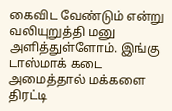கைவிட வேண்டும் என்று வலியுறுத்தி மனு அளித்துள்ளோம். இங்கு டாஸ்மாக் கடை அமைத்தால் மக்களை திரட்டி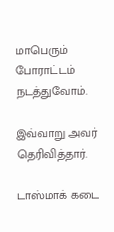மாபெரும் போராட்டம் நடத்துவோம்.

இவ்வாறு அவர் தெரிவித்தார்.

டாஸ்மாக் கடை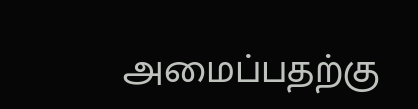அமைப்பதற்கு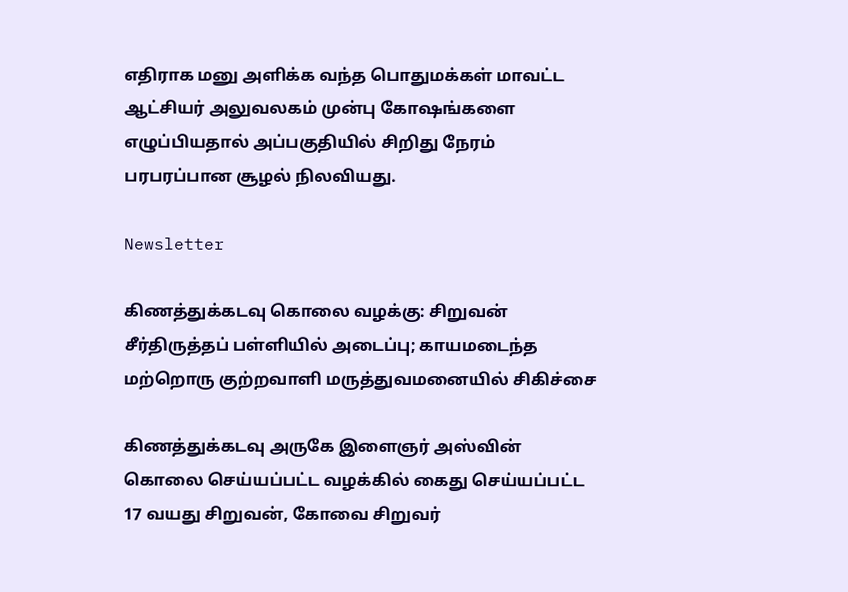எதிராக மனு அளிக்க வந்த பொதுமக்கள் மாவட்ட ஆட்சியர் அலுவலகம் முன்பு கோஷங்களை எழுப்பியதால் அப்பகுதியில் சிறிது நேரம் பரபரப்பான சூழல் நிலவியது.

Newsletter

கிணத்துக்கடவு கொலை வழக்கு: சிறுவன் சீர்திருத்தப் பள்ளியில் அடைப்பு; காயமடைந்த மற்றொரு குற்றவாளி மருத்துவமனையில் சிகிச்சை

கிணத்துக்கடவு அருகே இளைஞர் அஸ்வின் கொலை செய்யப்பட்ட வழக்கில் கைது செய்யப்பட்ட 17 வயது சிறுவன், கோவை சிறுவர்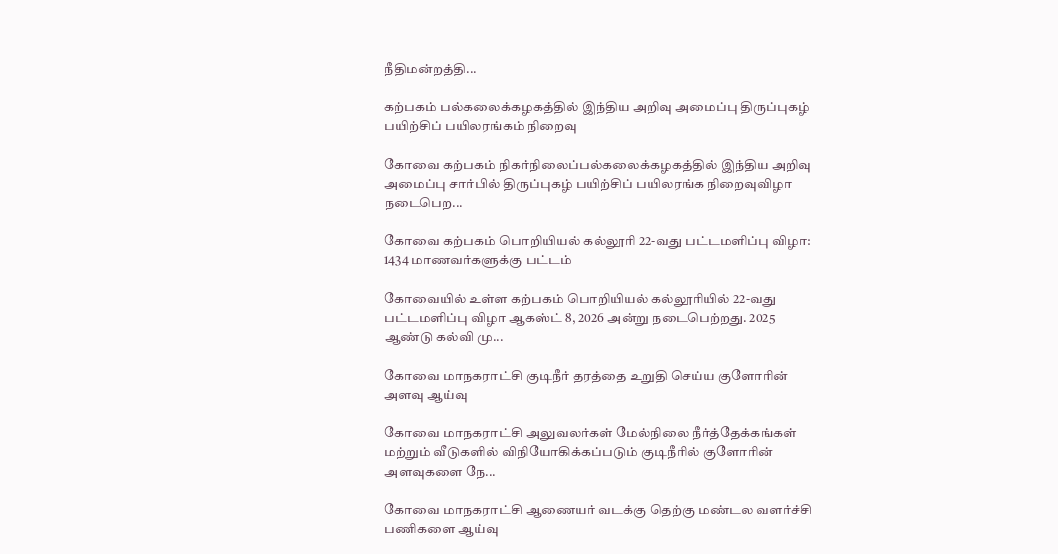நீதிமன்றத்தி...

கற்பகம் பல்கலைக்கழகத்தில் இந்திய அறிவு அமைப்பு திருப்புகழ் பயிற்சிப் பயிலரங்கம் நிறைவு

கோவை கற்பகம் நிகர்நிலைப்பல்கலைக்கழகத்தில் இந்திய அறிவு அமைப்பு சார்பில் திருப்புகழ் பயிற்சிப் பயிலரங்க நிறைவுவிழா நடைபெற...

கோவை கற்பகம் பொறியியல் கல்லூரி 22-வது பட்டமளிப்பு விழா: 1434 மாணவர்களுக்கு பட்டம்

கோவையில் உள்ள கற்பகம் பொறியியல் கல்லூரியில் 22-வது பட்டமளிப்பு விழா ஆகஸ்ட் 8, 2026 அன்று நடைபெற்றது. 2025 ஆண்டு கல்வி மு...

கோவை மாநகராட்சி குடிநீர் தரத்தை உறுதி செய்ய குளோரின் அளவு ஆய்வு

கோவை மாநகராட்சி அலுவலர்கள் மேல்நிலை நீர்த்தேக்கங்கள் மற்றும் வீடுகளில் விநியோகிக்கப்படும் குடிநீரில் குளோரின் அளவுகளை நே...

கோவை மாநகராட்சி ஆணையர் வடக்கு தெற்கு மண்டல வளர்ச்சி பணிகளை ஆய்வு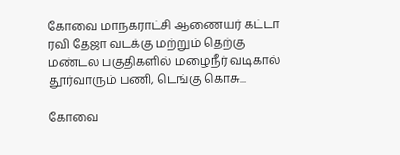கோவை மாநகராட்சி ஆணையர் கட்டா ரவி தேஜா வடக்கு மற்றும் தெற்கு மண்டல பகுதிகளில் மழைநீர் வடிகால் தூர்வாரும் பணி, டெங்கு கொசு...

கோவை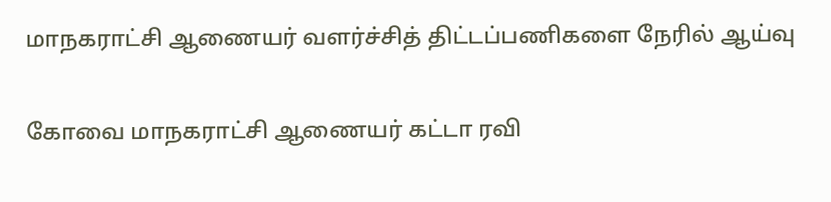மாநகராட்சி ஆணையர் வளர்ச்சித் திட்டப்பணிகளை நேரில் ஆய்வு

கோவை மாநகராட்சி ஆணையர் கட்டா ரவி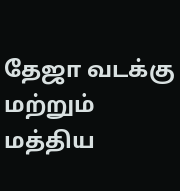தேஜா வடக்கு மற்றும் மத்திய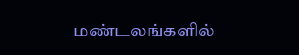மண்டலங்களில்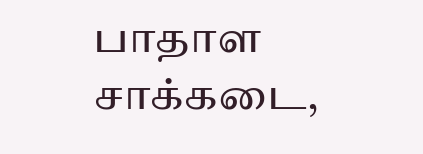பாதாள சாக்கடை,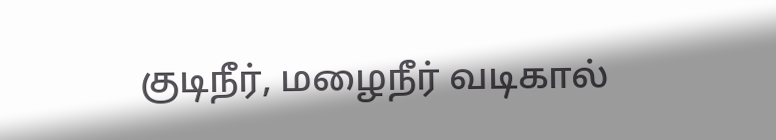குடிநீர், மழைநீர் வடிகால்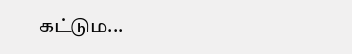கட்டும...